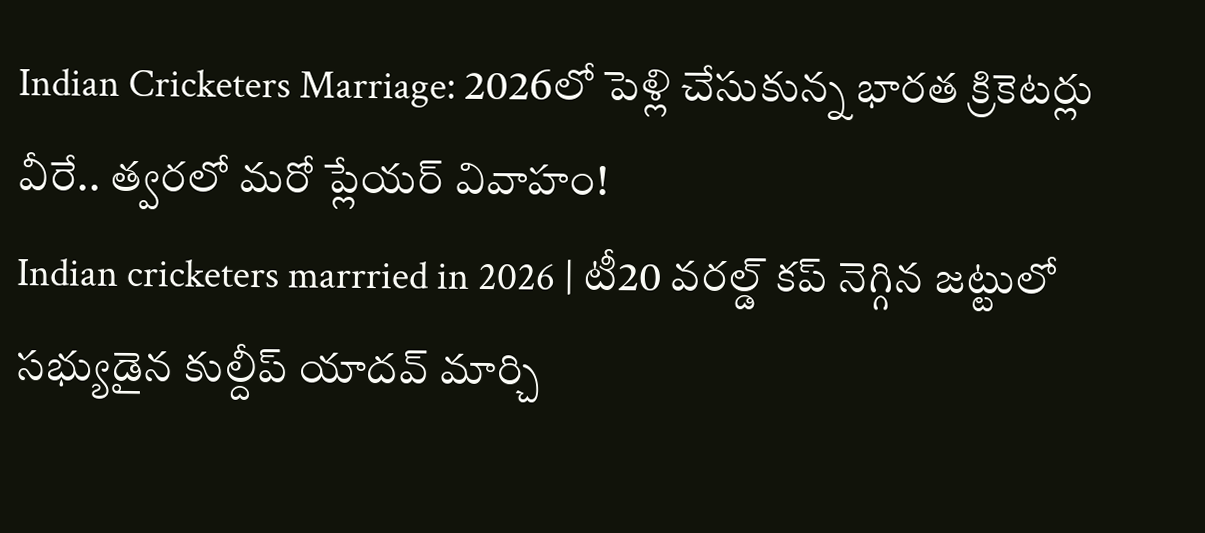Indian Cricketers Marriage: 2026లో పెళ్లి చేసుకున్న భారత క్రికెటర్లు వీరే.. త్వరలో మరో ప్లేయర్ వివాహం!
Indian cricketers marrried in 2026 | టీ20 వరల్డ్ కప్ నెగ్గిన జట్టులో సభ్యుడైన కుల్దీప్ యాదవ్ మార్చి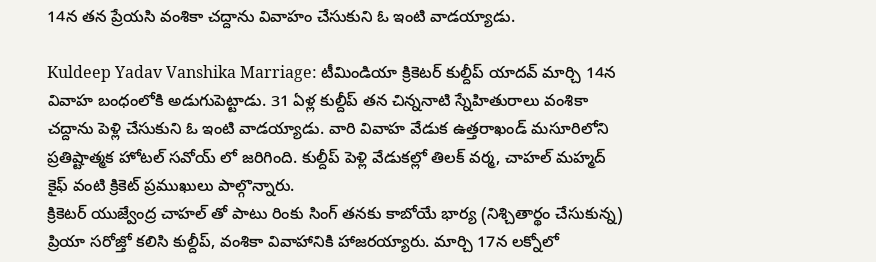14న తన ప్రేయసి వంశికా చద్దాను వివాహం చేసుకుని ఓ ఇంటి వాడయ్యాడు.

Kuldeep Yadav Vanshika Marriage: టీమిండియా క్రికెటర్ కుల్దీప్ యాదవ్ మార్చి 14న వివాహ బంధంలోకి అడుగుపెట్టాడు. 31 ఏళ్ల కుల్దీప్ తన చిన్ననాటి స్నేహితురాలు వంశికా చద్దాను పెళ్లి చేసుకుని ఓ ఇంటి వాడయ్యాడు. వారి వివాహ వేడుక ఉత్తరాఖండ్ మసూరిలోని ప్రతిష్టాత్మక హోటల్ సవోయ్ లో జరిగింది. కుల్దీప్ పెళ్లి వేడుకల్లో తిలక్ వర్మ, చాహల్ మహ్మద్ కైఫ్ వంటి క్రికెట్ ప్రముఖులు పాల్గొన్నారు.
క్రికెటర్ యుజ్వేంద్ర చాహల్ తో పాటు రింకు సింగ్ తనకు కాబోయే భార్య (నిశ్చితార్థం చేసుకున్న) ప్రియా సరోజ్తో కలిసి కుల్దీప్, వంశికా వివాహానికి హాజరయ్యారు. మార్చి 17న లక్నోలో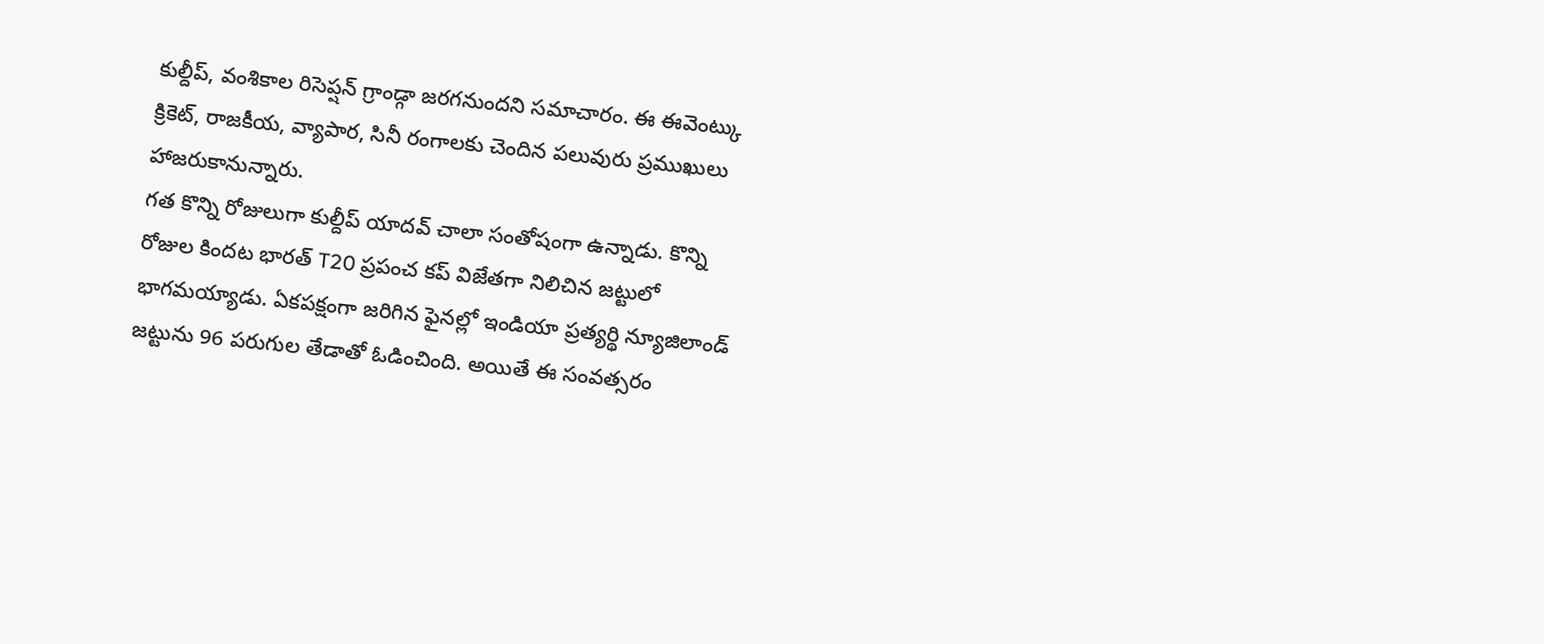కుల్దీప్, వంశికాల రిసెప్షన్ గ్రాండ్గా జరగనుందని సమాచారం. ఈ ఈవెంట్కు క్రికెట్, రాజకీయ, వ్యాపార, సినీ రంగాలకు చెందిన పలువురు ప్రముఖులు హాజరుకానున్నారు.
గత కొన్ని రోజులుగా కుల్దీప్ యాదవ్ చాలా సంతోషంగా ఉన్నాడు. కొన్ని రోజుల కిందట భారత్ T20 ప్రపంచ కప్ విజేతగా నిలిచిన జట్టులో భాగమయ్యాడు. ఏకపక్షంగా జరిగిన ఫైనల్లో ఇండియా ప్రత్యర్థి న్యూజిలాండ్ జట్టును 96 పరుగుల తేడాతో ఓడించింది. అయితే ఈ సంవత్సరం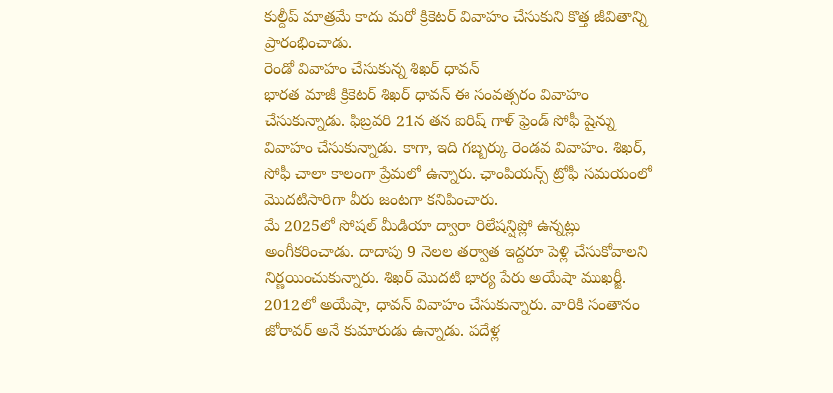కుల్దీప్ మాత్రమే కాదు మరో క్రికెటర్ వివాహం చేసుకుని కొత్త జీవితాన్ని ప్రారంభించాడు.
రెండో వివాహం చేసుకున్న శిఖర్ ధావన్
భారత మాజీ క్రికెటర్ శిఖర్ ధావన్ ఈ సంవత్సరం వివాహం చేసుకున్నాడు. ఫిబ్రవరి 21న తన ఐరిష్ గాళ్ ఫ్రెండ్ సోఫీ షైన్ను వివాహం చేసుకున్నాడు. కాగా, ఇది గబ్బర్కు రెండవ వివాహం. శిఖర్, సోఫీ చాలా కాలంగా ప్రేమలో ఉన్నారు. ఛాంపియన్స్ ట్రోఫీ సమయంలో మొదటిసారిగా వీరు జంటగా కనిపించారు.
మే 2025లో సోషల్ మీడియా ద్వారా రిలేషన్షిప్లో ఉన్నట్లు అంగీకరించాడు. దాదాపు 9 నెలల తర్వాత ఇద్దరూ పెళ్లి చేసుకోవాలని నిర్ణయించుకున్నారు. శిఖర్ మొదటి భార్య పేరు అయేషా ముఖర్జీ. 2012లో అయేషా, ధావన్ వివాహం చేసుకున్నారు. వారికి సంతానం జోరావర్ అనే కుమారుడు ఉన్నాడు. పదేళ్ల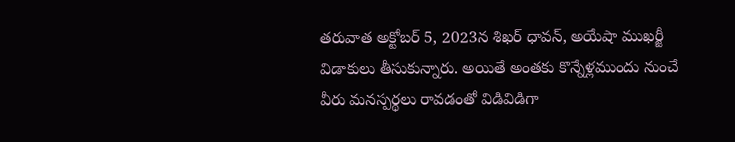తరువాత అక్టోబర్ 5, 2023న శిఖర్ ధావన్, అయేషా ముఖర్జీ విడాకులు తీసుకున్నారు. అయితే అంతకు కొన్నేళ్లముందు నుంచే వీరు మనస్పర్థలు రావడంతో విడివిడిగా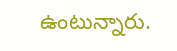ఉంటున్నారు.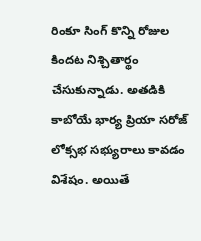రింకూ సింగ్ కొన్ని రోజుల కిందట నిశ్చితార్థం చేసుకున్నాడు. అతడికి కాబోయే భార్య ప్రియా సరోజ్ లోక్సభ సభ్యురాలు కావడం విశేషం. అయితే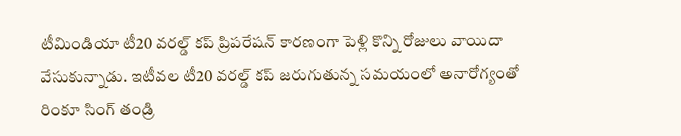టీమిండియా టీ20 వరల్డ్ కప్ ప్రిపరేషన్ కారణంగా పెళ్లి కొన్ని రోజులు వాయిదా వేసుకున్నాడు. ఇటీవల టీ20 వరల్డ్ కప్ జరుగుతున్న సమయంలో అనారోగ్యంతో రింకూ సింగ్ తండ్రి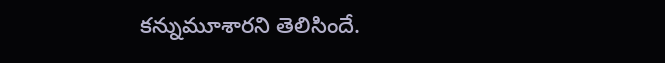కన్నుమూశారని తెలిసిందే.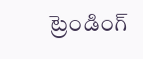ట్రెండింగ్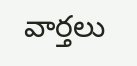వార్తలు